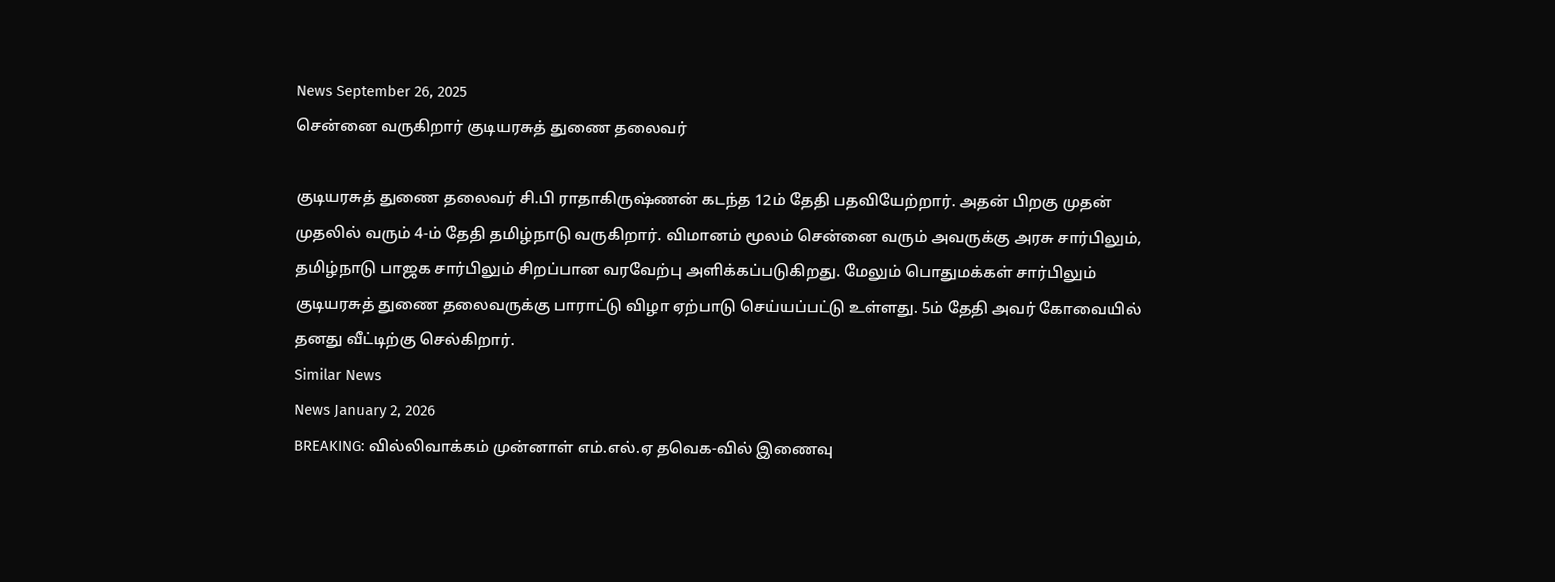News September 26, 2025
சென்னை வருகிறார் குடியரசுத் துணை தலைவர்

குடியரசுத் துணை தலைவர் சி.பி ராதாகிருஷ்ணன் கடந்த 12ம் தேதி பதவியேற்றார். அதன் பிறகு முதன் முதலில் வரும் 4-ம் தேதி தமிழ்நாடு வருகிறார். விமானம் மூலம் சென்னை வரும் அவருக்கு அரசு சார்பிலும், தமிழ்நாடு பாஜக சார்பிலும் சிறப்பான வரவேற்பு அளிக்கப்படுகிறது. மேலும் பொதுமக்கள் சார்பிலும் குடியரசுத் துணை தலைவருக்கு பாராட்டு விழா ஏற்பாடு செய்யப்பட்டு உள்ளது. 5ம் தேதி அவர் கோவையில் தனது வீட்டிற்கு செல்கிறார்.
Similar News
News January 2, 2026
BREAKING: வில்லிவாக்கம் முன்னாள் எம்.எல்.ஏ தவெக-வில் இணைவு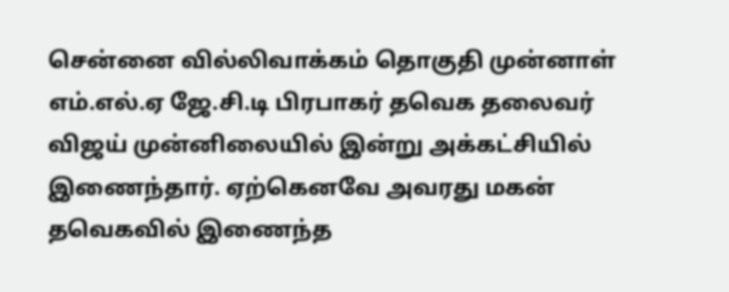சென்னை வில்லிவாக்கம் தொகுதி முன்னாள் எம்.எல்.ஏ ஜே.சி.டி பிரபாகர் தவெக தலைவர் விஜய் முன்னிலையில் இன்று அக்கட்சியில் இணைந்தார். ஏற்கெனவே அவரது மகன் தவெகவில் இணைந்த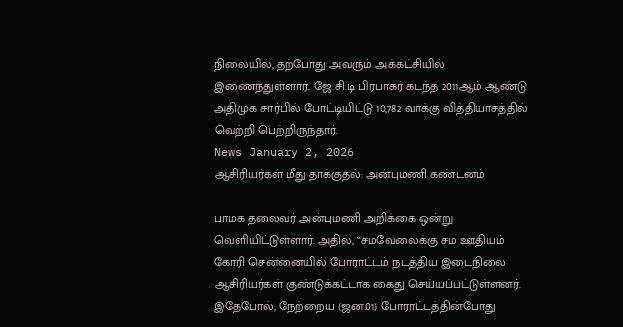நிலையில், தற்போது அவரும் அக்கட்சியில் இணைந்துள்ளார். ஜே.சி.டி பிரபாகர் கடந்த 2011ஆம் ஆண்டு அதிமுக சார்பில் போட்டியிட்டு 10,782 வாக்கு வித்தியாசத்தில் வெற்றி பெற்றிருந்தார்.
News January 2, 2026
ஆசிரியர்கள் மீது தாக்குதல்: அன்புமணி கண்டனம்

பாமக தலைவர் அன்புமணி அறிக்கை ஒன்று வெளியிட்டுள்ளார். அதில், “சமவேலைக்கு சம ஊதியம் கோரி சென்னையில் போராட்டம் நடத்திய இடைநிலை ஆசிரியர்கள் குண்டுக்கட்டாக கைது செய்யப்பட்டுள்ளனர். இதேபோல், நேற்றைய (ஜன.01) போராட்டத்தின்போது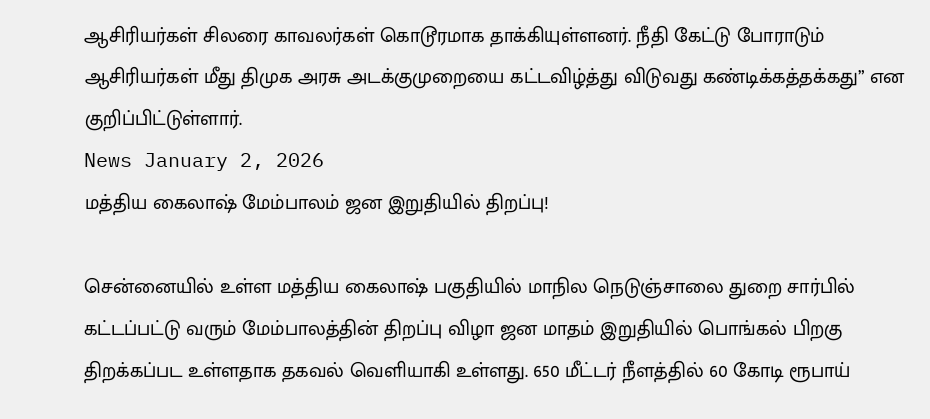ஆசிரியர்கள் சிலரை காவலர்கள் கொடூரமாக தாக்கியுள்ளனர். நீதி கேட்டு போராடும் ஆசிரியர்கள் மீது திமுக அரசு அடக்குமுறையை கட்டவிழ்த்து விடுவது கண்டிக்கத்தக்கது” என குறிப்பிட்டுள்ளார்.
News January 2, 2026
மத்திய கைலாஷ் மேம்பாலம் ஜன இறுதியில் திறப்பு!

சென்னையில் உள்ள மத்திய கைலாஷ் பகுதியில் மாநில நெடுஞ்சாலை துறை சார்பில் கட்டப்பட்டு வரும் மேம்பாலத்தின் திறப்பு விழா ஜன மாதம் இறுதியில் பொங்கல் பிறகு திறக்கப்பட உள்ளதாக தகவல் வெளியாகி உள்ளது. 650 மீட்டர் நீளத்தில் 60 கோடி ரூபாய்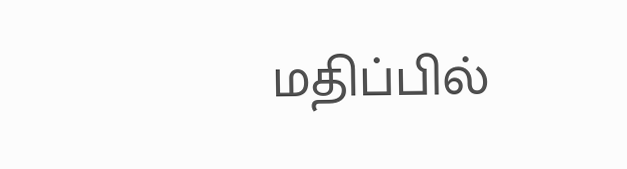மதிப்பில்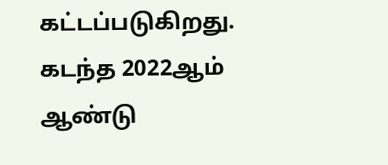கட்டப்படுகிறது. கடந்த 2022ஆம் ஆண்டு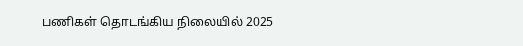பணிகள் தொடங்கிய நிலையில் 2025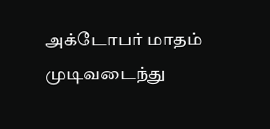அக்டோபர் மாதம் முடிவடைந்து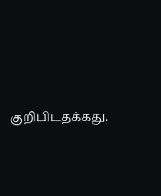குறிபிடதக்கது.